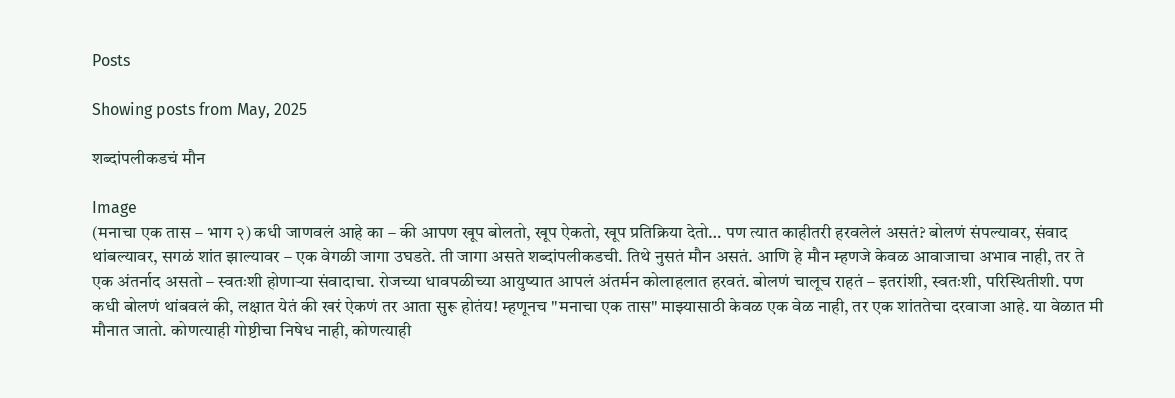Posts

Showing posts from May, 2025

शब्दांपलीकडचं मौन

Image
(मनाचा एक तास – भाग २) कधी जाणवलं आहे का – की आपण खूप बोलतो, खूप ऐकतो, खूप प्रतिक्रिया देतो… पण त्यात काहीतरी हरवलेलं असतं? बोलणं संपल्यावर, संवाद थांबल्यावर, सगळं शांत झाल्यावर – एक वेगळी जागा उघडते. ती जागा असते शब्दांपलीकडची. तिथे नुसतं मौन असतं. आणि हे मौन म्हणजे केवळ आवाजाचा अभाव नाही, तर ते एक अंतर्नाद असतो – स्वतःशी होणाऱ्या संवादाचा. रोजच्या धावपळीच्या आयुष्यात आपलं अंतर्मन कोलाहलात हरवतं. बोलणं चालूच राहतं – इतरांशी, स्वतःशी, परिस्थितीशी. पण कधी बोलणं थांबवलं की, लक्षात येतं की खरं ऐकणं तर आता सुरू होतंय! म्हणूनच "मनाचा एक तास" माझ्यासाठी केवळ एक वेळ नाही, तर एक शांततेचा दरवाजा आहे. या वेळात मी मौनात जातो. कोणत्याही गोष्टीचा निषेध नाही, कोणत्याही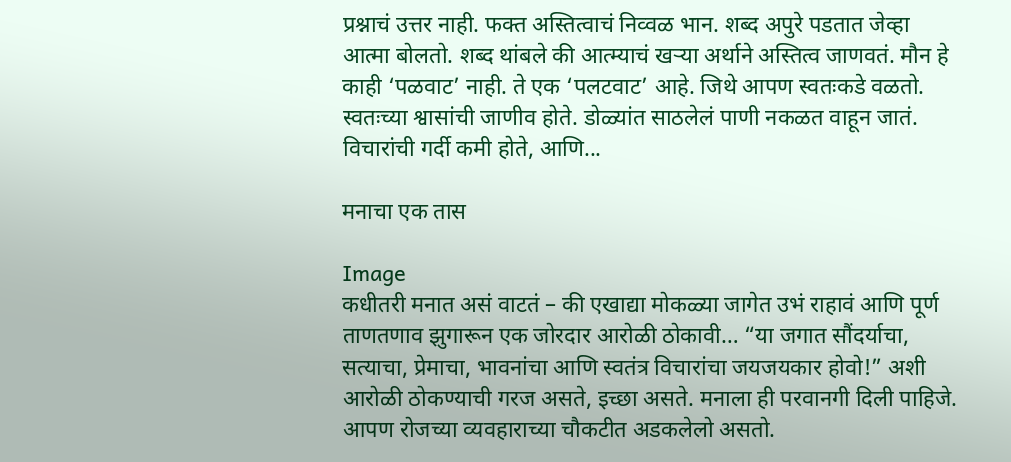प्रश्नाचं उत्तर नाही. फक्त अस्तित्वाचं निव्वळ भान. शब्द अपुरे पडतात जेव्हा आत्मा बोलतो. शब्द थांबले की आत्म्याचं खऱ्या अर्थाने अस्तित्व जाणवतं. मौन हे काही ‘पळवाट’ नाही. ते एक ‘पलटवाट’ आहे. जिथे आपण स्वतःकडे वळतो. स्वतःच्या श्वासांची जाणीव होते. डोळ्यांत साठलेलं पाणी नकळत वाहून जातं. विचारांची गर्दी कमी होते, आणि...

मनाचा एक तास

Image
कधीतरी मनात असं वाटतं – की एखाद्या मोकळ्या जागेत उभं राहावं आणि पूर्ण ताणतणाव झुगारून एक जोरदार आरोळी ठोकावी… “या जगात सौंदर्याचा, सत्याचा, प्रेमाचा, भावनांचा आणि स्वतंत्र विचारांचा जयजयकार होवो!” अशी आरोळी ठोकण्याची गरज असते, इच्छा असते. मनाला ही परवानगी दिली पाहिजे. आपण रोजच्या व्यवहाराच्या चौकटीत अडकलेलो असतो.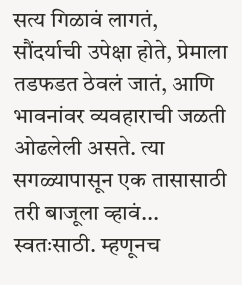सत्य गिळावं लागतं, सौंदर्याची उपेक्षा होते, प्रेमाला तडफडत ठेवलं जातं, आणि भावनांवर व्यवहाराची जळती ओढलेली असते. त्या सगळ्यापासून एक तासासाठी तरी बाजूला व्हावं... स्वतःसाठी. म्हणूनच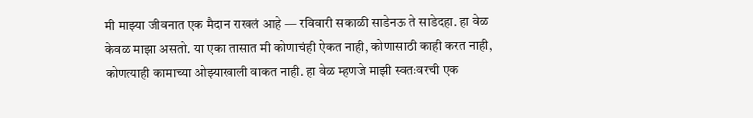मी माझ्या जीवनात एक मैदान राखलं आहे — रविवारी सकाळी साडेनऊ ते साडेदहा. हा वेळ केवळ माझा असतो. या एका तासात मी कोणाचंही ऐकत नाही, कोणासाठी काही करत नाही, कोणत्याही कामाच्या ओझ्याखाली वाकत नाही. हा वेळ म्हणजे माझी स्वतःवरची एक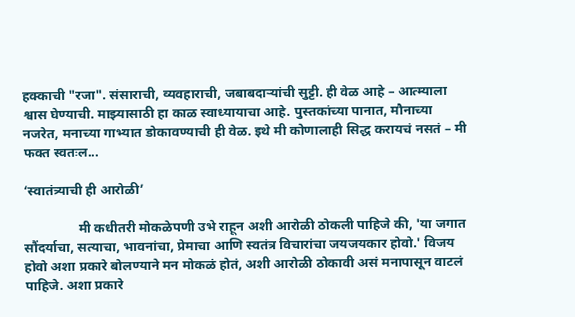हक्काची "रजा". संसाराची, व्यवहाराची, जबाबदाऱ्यांची सुट्टी. ही वेळ आहे – आत्म्याला श्वास घेण्याची. माझ्यासाठी हा काळ स्वाध्यायाचा आहे. पुस्तकांच्या पानात, मौनाच्या नजरेत, मनाच्या गाभ्यात डोकावण्याची ही वेळ. इथे मी कोणालाही सिद्ध करायचं नसतं – मी फक्त स्वतःल...

‘स्वातंत्र्याची ही आरोळी’

                मी कधीतरी मोकळेपणी उभे राहून अशी आरोळी ठोकली पाहिजे की, 'या जगात सौंदर्याचा, सत्याचा, भावनांचा, प्रेमाचा आणि स्वतंत्र विचारांचा जयजयकार होवो.' विजय होवो अशा प्रकारे बोलण्याने मन मोकळं होतं, अशी आरोळी ठोकावी असं मनापासून वाटलं पाहिजे. अशा प्रकारे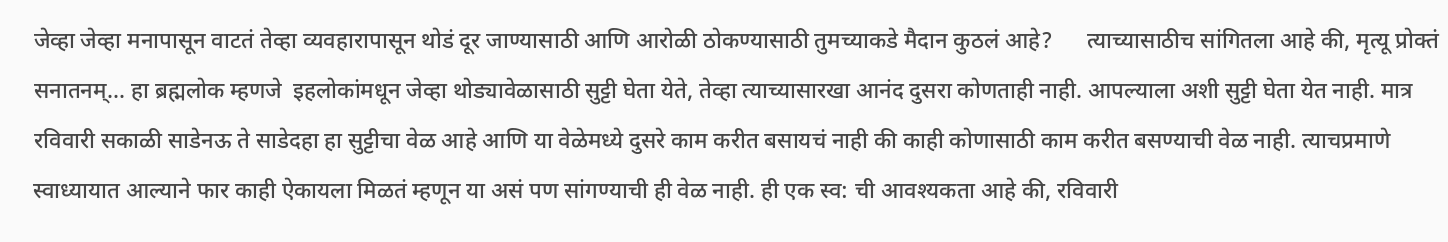जेव्हा जेव्हा मनापासून वाटतं तेव्हा व्यवहारापासून थोडं दूर जाण्यासाठी आणि आरोळी ठोकण्यासाठी तुमच्याकडे मैदान कुठलं आहे?      त्याच्यासाठीच सांगितला आहे की, मृत्यू प्रोक्तं सनातनम्... हा ब्रह्मलोक म्हणजे  इहलोकांमधून जेव्हा थोड्यावेळासाठी सुट्टी घेता येते, तेव्हा त्याच्यासारखा आनंद दुसरा कोणताही नाही. आपल्याला अशी सुट्टी घेता येत नाही. मात्र रविवारी सकाळी साडेनऊ ते साडेदहा हा सुट्टीचा वेळ आहे आणि या वेळेमध्ये दुसरे काम करीत बसायचं नाही की काही कोणासाठी काम करीत बसण्याची वेळ नाही. त्याचप्रमाणे स्वाध्यायात आल्याने फार काही ऐकायला मिळतं म्हणून या असं पण सांगण्याची ही वेळ नाही. ही एक स्व: ची आवश्यकता आहे की, रविवारी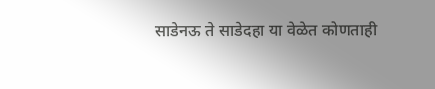साडेनऊ ते साडेदहा या वेळेत कोणताही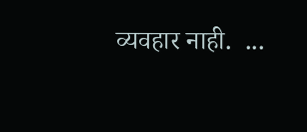व्यवहार नाही.  ...